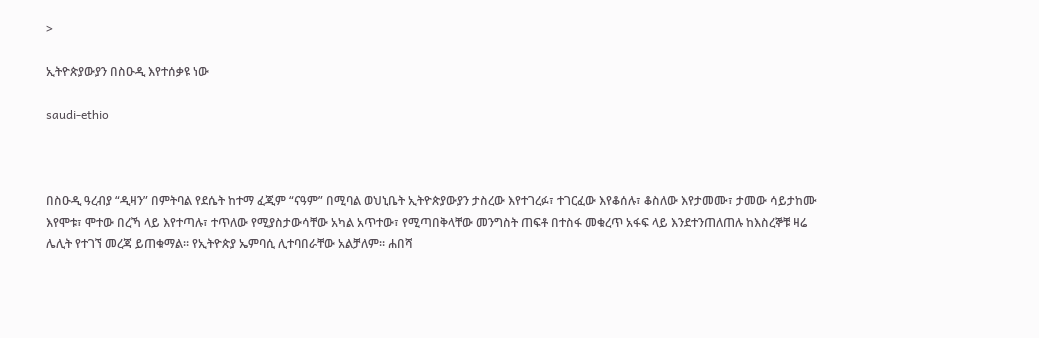>

ኢትዮጵያውያን በስዑዲ እየተሰቃዩ ነው

saudi-ethio



በስዑዲ ዓረብያ “ዲዛን” በምትባል የደሴት ከተማ ፈጂም “ናዓም” በሚባል ወህኒቤት ኢትዮጵያውያን ታስረው እየተገረፉ፣ ተገርፈው እየቆሰሉ፣ ቆስለው እየታመሙ፣ ታመው ሳይታከሙ እየሞቱ፣ ሞተው በረኻ ላይ እየተጣሉ፣ ተጥለው የሚያስታውሳቸው አካል አጥተው፣ የሚጣበቅላቸው መንግስት ጠፍቶ በተስፋ መቁረጥ አፋፍ ላይ እንደተንጠለጠሉ ከእስረኞቹ ዛሬ ሌሊት የተገኘ መረጃ ይጠቁማል። የኢትዮጵያ ኤምባሲ ሊተባበራቸው አልቻለም። ሐበሻ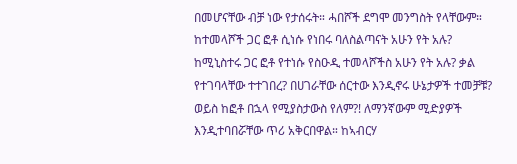በመሆናቸው ብቻ ነው የታሰሩት። ሓበሾች ደግሞ መንግስት የላቸውም። ከተመላሾች ጋር ፎቶ ሲነሱ የነበሩ ባለስልጣናት አሁን የት አሉ? ከሚኒስተሩ ጋር ፎቶ የተነሱ የስዑዲ ተመላሾችስ አሁን የት አሉ? ቃል የተገባላቸው ተተገበረ? በሀገራቸው ሰርተው እንዲኖሩ ሁኔታዎች ተመቻቹ? ወይስ ከፎቶ በኋላ የሚያስታውስ የለም?! ለማንኛውም ሚድያዎች እንዲተባበሯቸው ጥሪ አቅርበዋል። ከኣብርሃ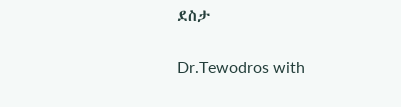ደስታ


Dr.Tewodros with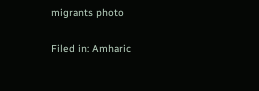migrants photo

Filed in: Amharic